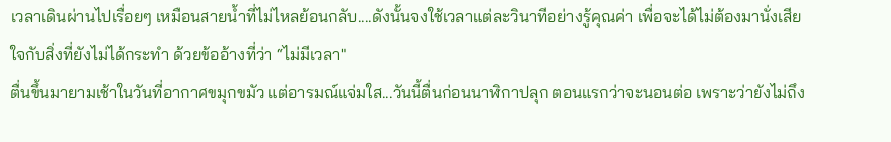เวลาเดินผ่านไปเรื่อยๆ เหมือนสายน้ำที่ไม่ไหลย้อนกลับ....ดังนั้นจงใช้เวลาแต่ละวินาทีอย่างรู้คุณค่า เพื่อจะได้ไม่ต้องมานั่งเสียใจกับสิ่งที่ยังไม่ได้กระทำ ด้วยข้ออ้างที่ว่า “ไม่มีเวลา"
ตื่นขึ้นมายามเช้าในวันที่อากาศขมุกขมัว แต่อารมณ์แจ่มใส...วันนี้ตื่นก่อนนาฬิกาปลุก ตอนแรกว่าจะนอนต่อ เพราะว่ายังไม่ถึง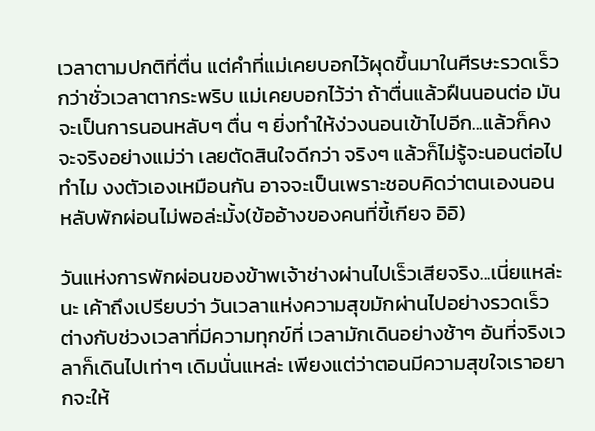เวลาตามปกติที่ตื่น แต่คำที่แม่เคยบอกไว้ผุดขึ้นมาในศีรษะรวดเร็วกว่าชั่วเวลาตากระพริบ แม่เคยบอกไว้ว่า ถ้าตื่นแล้วฝืนนอนต่อ มันจะเป็นการนอนหลับๆ ตื่น ๆ ยิ่งทำให้ง่วงนอนเข้าไปอีก...แล้วก็คงจะจริงอย่างแม่ว่า เลยตัดสินใจดีกว่า จริงๆ แล้วก็ไม่รู้จะนอนต่อไปทำไม งงตัวเองเหมือนกัน อาจจะเป็นเพราะชอบคิดว่าตนเองนอนหลับพักผ่อนไม่พอล่ะมั้ง(ข้ออ้างของคนที่ขี้เกียจ อิอิ)

วันแห่งการพักผ่อนของข้าพเจ้าช่างผ่านไปเร็วเสียจริง...เนี่ยแหล่ะนะ เค้าถึงเปรียบว่า วันเวลาแห่งความสุขมักผ่านไปอย่างรวดเร็วต่างกับช่วงเวลาที่มีความทุกข์ที่ เวลามักเดินอย่างช้าๆ อันที่จริงเวลาก็เดินไปเท่าๆ เดิมนั่นแหล่ะ เพียงแต่ว่าตอนมีความสุขใจเราอยากจะให้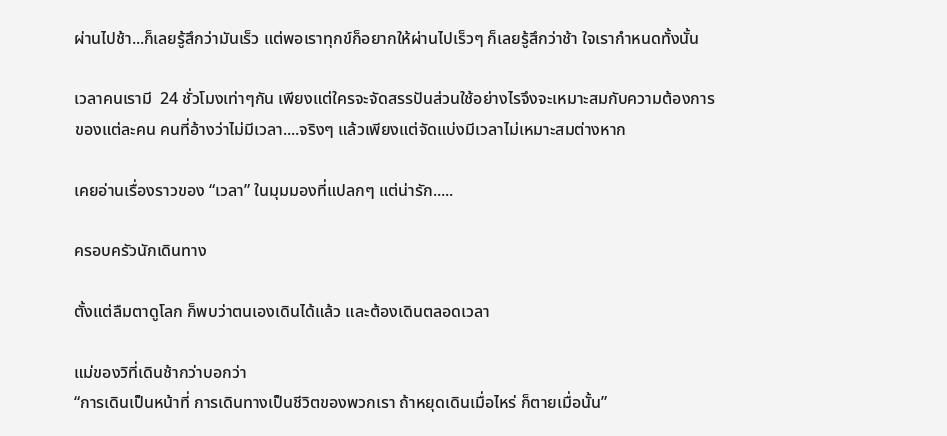ผ่านไปช้า...ก็เลยรู้สึกว่ามันเร็ว แต่พอเราทุกข์ก็อยากให้ผ่านไปเร็วๆ ก็เลยรู้สึกว่าช้า ใจเรากำหนดทั้งนั้น

เวลาคนเรามี  24 ชั่วโมงเท่าๆกัน เพียงแต่ใครจะจัดสรรปันส่วนใช้อย่างไรจึงจะเหมาะสมกับความต้องการของแต่ละคน คนที่อ้างว่าไม่มีเวลา....จริงๆ แล้วเพียงแต่จัดแบ่งมีเวลาไม่เหมาะสมต่างหาก

เคยอ่านเรื่องราวของ “เวลา” ในมุมมองที่แปลกๆ แต่น่ารัก.....

ครอบครัวนักเดินทาง

ตั้งแต่ลืมตาดูโลก ก็พบว่าตนเองเดินได้แล้ว และต้องเดินตลอดเวลา

แม่ของวิที่เดินช้ากว่าบอกว่า
“การเดินเป็นหน้าที่ การเดินทางเป็นชีวิตของพวกเรา ถ้าหยุดเดินเมื่อไหร่ ก็ตายเมื่อนั้น”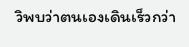วิพบว่าตนเองเดินเร็วกว่า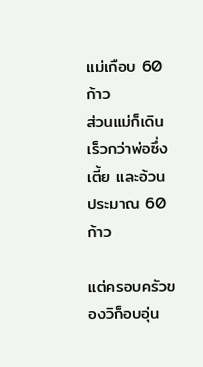แม่เกือบ 60 ก้าว
ส่วนแม่ก็เดินเร็วกว่าพ่อซึ่งเตี้ย และอ้วน ประมาณ 60 ก้าว

แต่ครอบครัวของวิก็อบอุ่น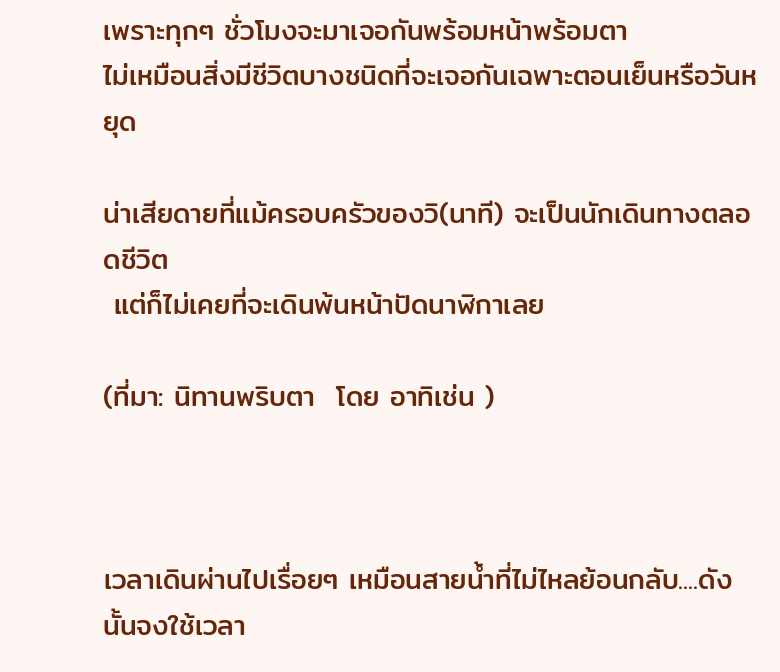เพราะทุกๆ ชั่วโมงจะมาเจอกันพร้อมหน้าพร้อมตา
ไม่เหมือนสิ่งมีชีวิตบางชนิดที่จะเจอกันเฉพาะตอนเย็นหรือวันหยุด

น่าเสียดายที่แม้ครอบครัวของวิ(นาที) จะเป็นนักเดินทางตลอดชีวิต
 แต่ก็ไม่เคยที่จะเดินพ้นหน้าปัดนาฬิกาเลย

(ที่มา: นิทานพริบตา  โดย อาทิเช่น )



เวลาเดินผ่านไปเรื่อยๆ เหมือนสายน้ำที่ไม่ไหลย้อนกลับ....ดังนั้นจงใช้เวลา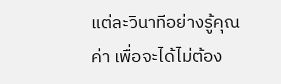แต่ละวินาทีอย่างรู้คุณค่า เพื่อจะได้ไม่ต้อง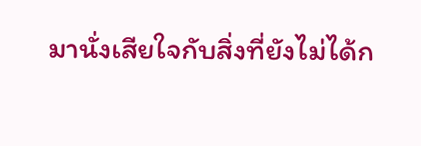มานั่งเสียใจกับสิ่งที่ยังไม่ได้ก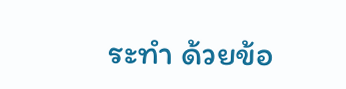ระทำ ด้วยข้อ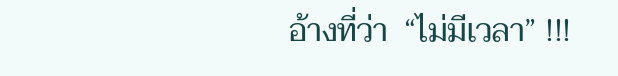อ้างที่ว่า  “ไม่มีเวลา” !!!